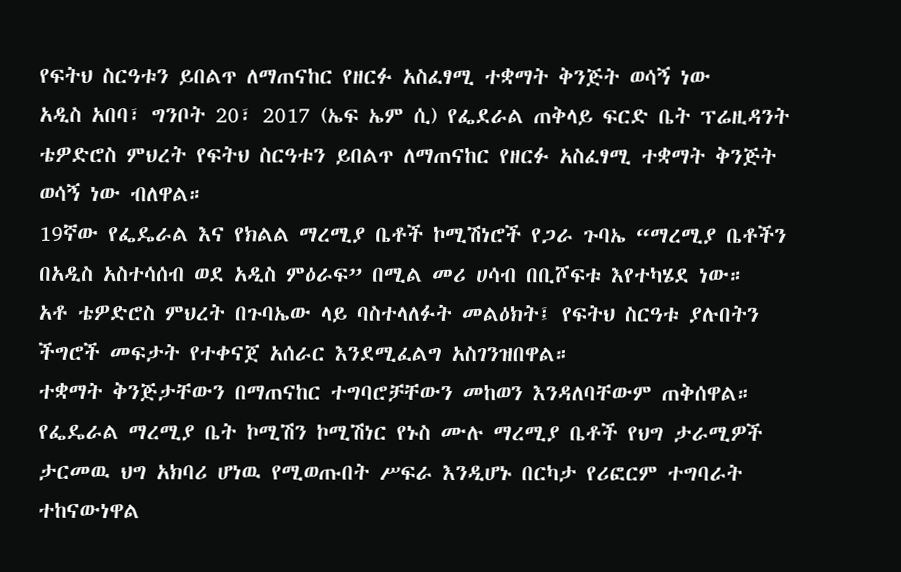የፍትህ ስርዓቱን ይበልጥ ለማጠናከር የዘርፉ አስፈፃሚ ተቋማት ቅንጅት ወሳኝ ነው
አዲስ አበባ፣ ግንቦት 20፣ 2017 (ኤፍ ኤም ሲ) የፌደራል ጠቅላይ ፍርድ ቤት ፕሬዚዳንት ቴዎድሮስ ምህረት የፍትህ ስርዓቱን ይበልጥ ለማጠናከር የዘርፉ አስፈፃሚ ተቋማት ቅንጅት ወሳኝ ነው ብለዋል።
19ኛው የፌዴራል እና የክልል ማረሚያ ቤቶች ኮሚሽነሮች የጋራ ጉባኤ “ማረሚያ ቤቶችን በአዲስ አስተሳሰብ ወደ አዲስ ምዕራፍ” በሚል መሪ ሀሳብ በቢሾፍቱ እየተካሄደ ነው።
አቶ ቴዎድሮስ ምህረት በጉባኤው ላይ ባስተላለፉት መልዕክት፤ የፍትህ ስርዓቱ ያሉበትን ችግሮች መፍታት የተቀናጀ አሰራር እንደሚፈልግ አስገንዝበዋል።
ተቋማት ቅንጅታቸውን በማጠናከር ተግባሮቻቸውን መከወን እንዳለባቸውም ጠቅሰዋል።
የፌዴራል ማረሚያ ቤት ኮሚሽን ኮሚሽነር የኑስ ሙሉ ማረሚያ ቤቶች የህግ ታራሚዎች ታርመዉ ህግ አክባሪ ሆነዉ የሚወጡበት ሥፍራ እንዲሆኑ በርካታ የሪፎርም ተግባራት ተከናውነዋል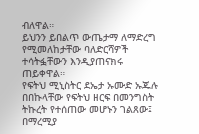ብለዋል።
ይህንን ይበልጥ ውጤታማ ለማድረግ የሚመለከታቸው ባለድርሻዎች ተሳትፏቸውን እንዲያጠናክሩ ጠይቀዋል።
የፍትህ ሚኒስትር ደኤታ ኡሙድ ኡጁሉ በበኩላቸው የፍትህ ዘርፍ በመንግስት ትኩረት የተሰጠው መሆኑን ገልጸው፤ በማረሚያ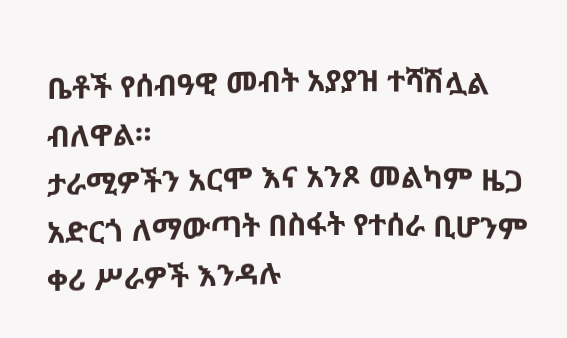ቤቶች የሰብዓዊ መብት አያያዝ ተሻሽሏል ብለዋል።
ታራሚዎችን አርሞ እና አንጾ መልካም ዜጋ አድርጎ ለማውጣት በስፋት የተሰራ ቢሆንም ቀሪ ሥራዎች እንዳሉ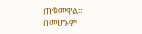ጠቁመዋል።
በመሆኑም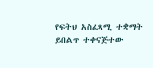የፍትህ አስፈጻሚ ተቋማት ይበልጥ ተቀናጅተው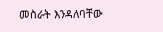መስራት እንዳለባቸው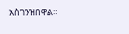አስገንዝበዋል።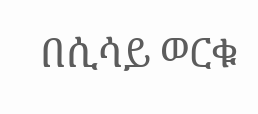በሲሳይ ወርቁ